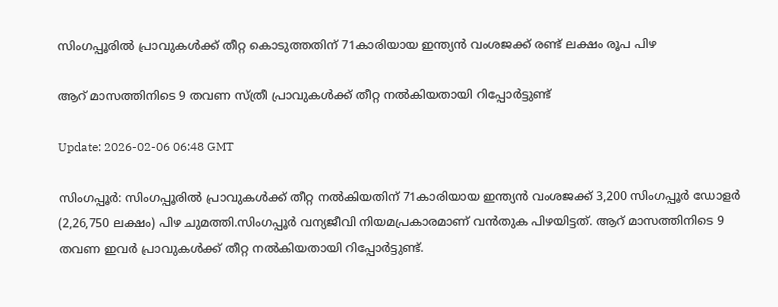സിംഗപ്പൂരിൽ പ്രാവുകൾക്ക് തീറ്റ കൊടുത്തതിന് 71കാരിയായ ഇന്ത്യൻ വംശജക്ക് രണ്ട് ലക്ഷം രൂപ പിഴ

ആറ് മാസത്തിനിടെ 9 തവണ സ്ത്രീ പ്രാവുകൾക്ക് തീറ്റ നൽകിയതായി റിപ്പോര്‍ട്ടുണ്ട്

Update: 2026-02-06 06:48 GMT

സിംഗപ്പൂര്‍: സിംഗപ്പൂരിൽ പ്രാവുകൾക്ക് തീറ്റ നൽകിയതിന് 71കാരിയായ ഇന്ത്യൻ വംശജക്ക് 3,200 സിംഗപ്പൂർ ഡോളർ (2,26,750 ലക്ഷം) പിഴ ചുമത്തി.സിംഗപ്പൂർ വന്യജീവി നിയമപ്രകാരമാണ് വൻതുക പിഴയിട്ടത്. ആറ് മാസത്തിനിടെ 9 തവണ ഇവര്‍ പ്രാവുകൾക്ക് തീറ്റ നൽകിയതായി റിപ്പോര്‍ട്ടുണ്ട്.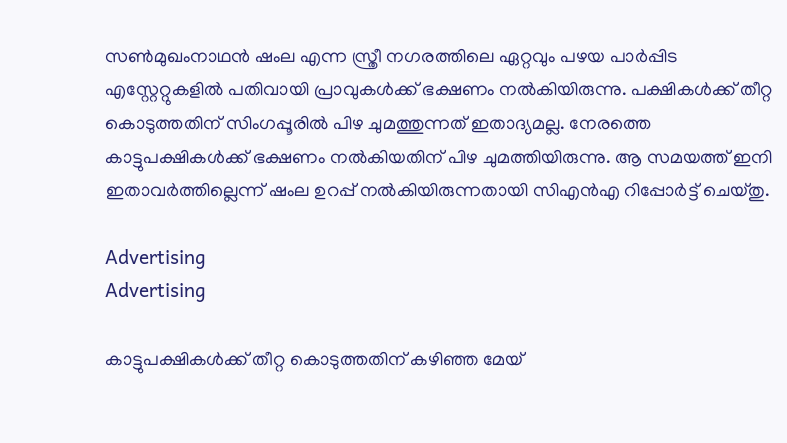സൺമുഖംനാഥൻ ഷംല എന്ന സ്ത്രീ നഗരത്തിലെ ഏറ്റവും പഴയ പാർപ്പിട എസ്റ്റേറ്റുകളിൽ പതിവായി പ്രാവുകൾക്ക് ഭക്ഷണം നൽകിയിരുന്നു. പക്ഷികൾക്ക് തീറ്റ കൊടുത്തതിന് സിംഗപ്പൂരിൽ പിഴ ചുമത്തുന്നത് ഇതാദ്യമല്ല. നേരത്തെ കാട്ടുപക്ഷികൾക്ക് ഭക്ഷണം നൽകിയതിന് പിഴ ചുമത്തിയിരുന്നു. ആ സമയത്ത് ഇനി ഇതാവര്‍ത്തില്ലെന്ന് ഷംല ഉറപ്പ് നൽകിയിരുന്നതായി സിഎൻഎ റിപ്പോർട്ട് ചെയ്തു.

Advertising
Advertising

കാട്ടുപക്ഷികൾക്ക് തീറ്റ കൊടുത്തതിന് കഴിഞ്ഞ മേയ്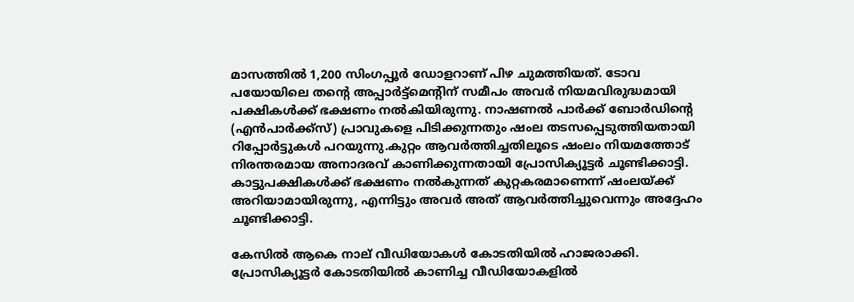മാസത്തിൽ 1,200 സിംഗപ്പൂർ ഡോളറാണ് പിഴ ചുമത്തിയത്. ടോവ പയോയിലെ തന്റെ അപ്പാർട്ട്മെന്റിന് സമീപം അവർ നിയമവിരുദ്ധമായി പക്ഷികൾക്ക് ഭക്ഷണം നൽകിയിരുന്നു. നാഷണൽ പാർക്ക് ബോർഡിന്‍റെ (എൻ‌പാർക്ക്‌സ്) പ്രാവുകളെ പിടിക്കുന്നതും ഷംല തടസപ്പെടുത്തിയതായി റിപ്പോർട്ടുകൾ പറയുന്നു.കുറ്റം ആവര്‍ത്തിച്ചതിലൂടെ ഷംലം നിയമത്തോട് നിരന്തരമായ അനാദരവ് കാണിക്കുന്നതായി പ്രോസിക്യൂട്ടർ ചൂണ്ടിക്കാട്ടി. കാട്ടുപക്ഷികൾക്ക് ഭക്ഷണം നൽകുന്നത് കുറ്റകരമാണെന്ന് ഷംലയ്ക്ക് അറിയാമായിരുന്നു, എന്നിട്ടും അവര്‍ അത് ആവര്‍ത്തിച്ചുവെന്നും അദ്ദേഹം ചൂണ്ടിക്കാട്ടി.

കേസിൽ ആകെ നാല് വീഡിയോകൾ കോടതിയിൽ ഹാജരാക്കി. പ്രോസിക്യൂട്ടർ കോടതിയിൽ കാണിച്ച വീഡിയോകളിൽ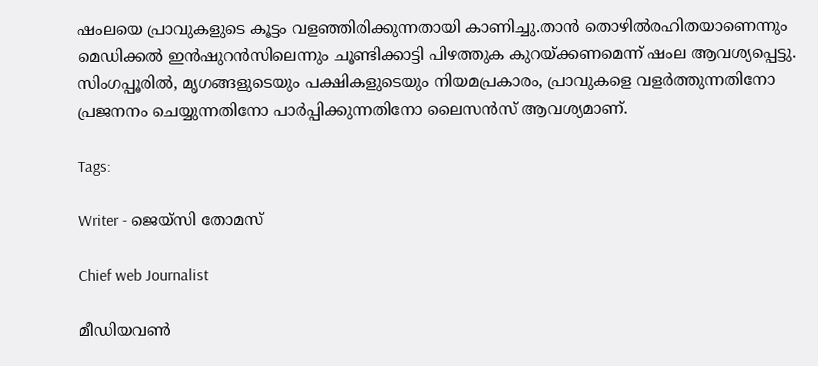ഷംലയെ പ്രാവുകളുടെ കൂട്ടം വളഞ്ഞിരിക്കുന്നതായി കാണിച്ചു.താൻ തൊഴിൽരഹിതയാണെന്നും മെഡിക്കൽ ഇൻഷുറൻസിലെന്നും ചൂണ്ടിക്കാട്ടി പിഴത്തുക കുറയ്ക്കണമെന്ന് ഷംല ആവശ്യപ്പെട്ടു. സിംഗപ്പൂരിൽ, മൃഗങ്ങളുടെയും പക്ഷികളുടെയും നിയമപ്രകാരം, പ്രാവുകളെ വളർത്തുന്നതിനോ പ്രജനനം ചെയ്യുന്നതിനോ പാർപ്പിക്കുന്നതിനോ ലൈസൻസ് ആവശ്യമാണ്.

Tags:

Writer - ജെയ്സി തോമസ്

Chief web Journalist

മീഡിയവൺ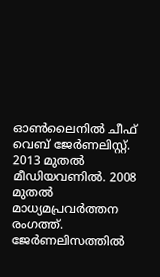ഓൺലൈനിൽ ചീഫ് വെബ് ജേർണലിസ്റ്റ്. 2013 മുതൽ മീഡിയവണിൽ. 2008 മുതൽ മാധ്യമപ്രവർത്തന രംഗത്ത്. ജേർണലിസത്തിൽ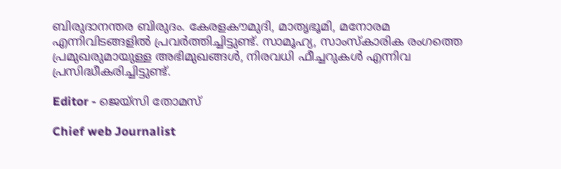ബിരുദാനന്തര ബിരുദം. കേരളകൗമുദി, മാതൃഭൂമി, മനോരമ എന്നിവിടങ്ങളിൽ പ്രവർത്തിച്ചിട്ടുണ്ട്. സാമൂഹ്യ, സാംസ്‌കാരിക രംഗത്തെ പ്രമുഖരുമായുള്ള അഭിമുഖങ്ങൾ, നിരവധി ഫീച്ചറുകൾ എന്നിവ പ്രസിദ്ധീകരിച്ചിട്ടുണ്ട്.

Editor - ജെയ്സി തോമസ്

Chief web Journalist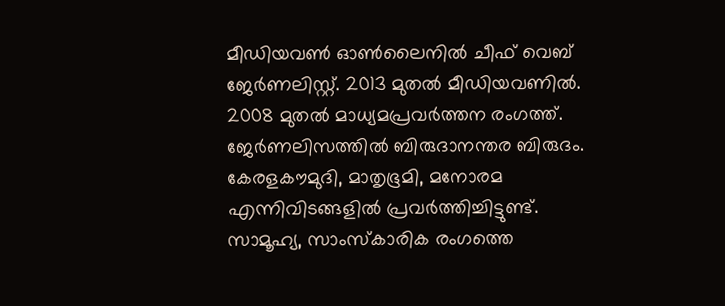മീഡിയവൺ ഓൺലൈനിൽ ചീഫ് വെബ് ജേർണലിസ്റ്റ്. 2013 മുതൽ മീഡിയവണിൽ. 2008 മുതൽ മാധ്യമപ്രവർത്തന രംഗത്ത്. ജേർണലിസത്തിൽ ബിരുദാനന്തര ബിരുദം. കേരളകൗമുദി, മാതൃഭൂമി, മനോരമ എന്നിവിടങ്ങളിൽ പ്രവർത്തിച്ചിട്ടുണ്ട്. സാമൂഹ്യ, സാംസ്‌കാരിക രംഗത്തെ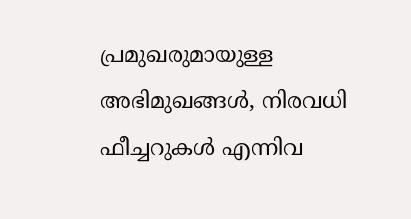പ്രമുഖരുമായുള്ള അഭിമുഖങ്ങൾ, നിരവധി ഫീച്ചറുകൾ എന്നിവ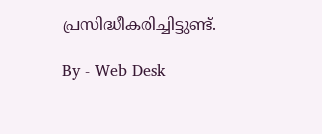പ്രസിദ്ധീകരിച്ചിട്ടുണ്ട്.

By - Web Desk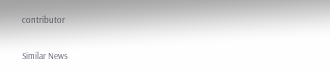contributor

Similar News